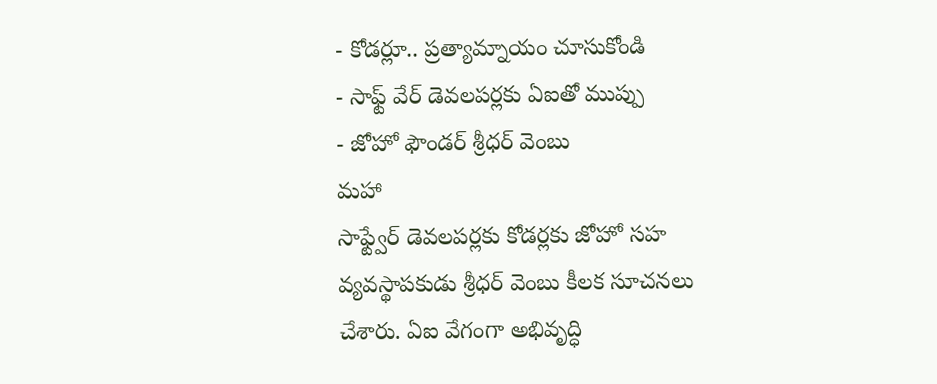- కోడర్లూ.. ప్రత్యామ్నాయం చూసుకోండి
- సాఫ్ట్ వేర్ డెవలపర్లకు ఏఐతో ముప్పు
- జోహో ఫౌండర్ శ్రీధర్ వెంబు
మహా
సాఫ్ట్వేర్ డెవలపర్లకు కోడర్లకు జోహో సహ వ్యవస్థాపకుడు శ్రీధర్ వెంబు కీలక సూచనలు చేశారు. ఏఐ వేగంగా అభివృద్ధి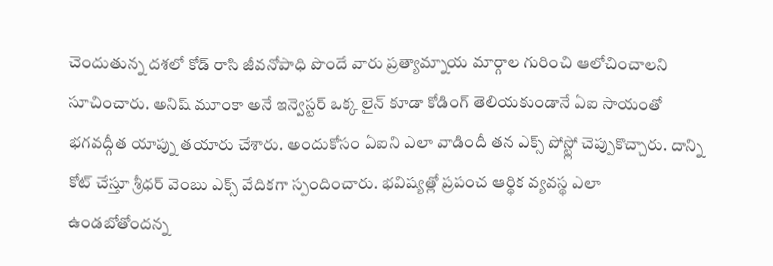చెందుతున్న దశలో కోడ్ రాసి జీవనోపాధి పొందే వారు ప్రత్యామ్నాయ మార్గాల గురించి ఆలోచించాలని సూచించారు. అనిష్ మూంకా అనే ఇన్వెస్టర్ ఒక్క లైన్ కూడా కోడింగ్ తెలియకుండానే ఏఐ సాయంతో భగవద్గీత యాప్ను తయారు చేశారు. అందుకోసం ఏఐని ఎలా వాడిందీ తన ఎక్స్ పోస్ట్లో చెప్పుకొచ్చారు. దాన్ని కోట్ చేస్తూ శ్రీధర్ వెంబు ఎక్స్ వేదికగా స్పందించారు. భవిష్యత్లో ప్రపంచ ఆర్థిక వ్యవస్థ ఎలా ఉండబోతోందన్న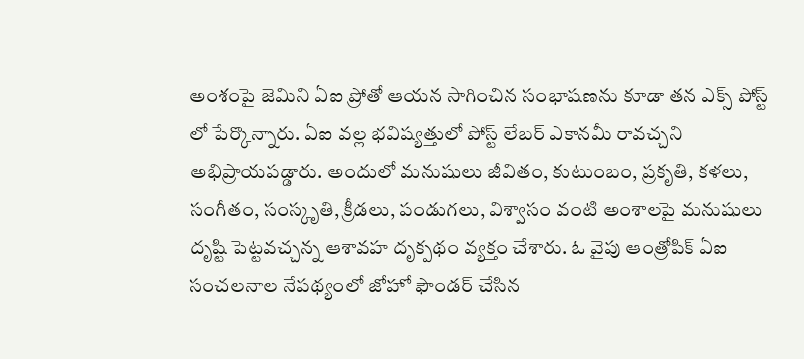అంశంపై జెమిని ఏఐ ప్రోతో ఆయన సాగించిన సంభాషణను కూడా తన ఎక్స్ పోస్ట్ లో పేర్కొన్నారు. ఏఐ వల్ల భవిష్యత్తులో పోస్ట్ లేబర్ ఎకానమీ రావచ్చని అభిప్రాయపడ్డారు. అందులో మనుషులు జీవితం, కుటుంబం, ప్రకృతి, కళలు, సంగీతం, సంస్కృతి, క్రీడలు, పండుగలు, విశ్వాసం వంటి అంశాలపై మనుషులు దృష్టి పెట్టవచ్చన్న ఆశావహ దృక్పథం వ్యక్తం చేశారు. ఓ వైపు ఆంత్రోపిక్ ఏఐ సంచలనాల నేపథ్యంలో జోహో ఫౌండర్ చేసిన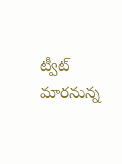ట్వీట్ మారనున్న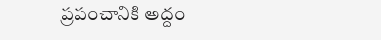ప్రపంచానికి అద్దం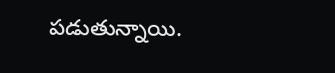పడుతున్నాయి.